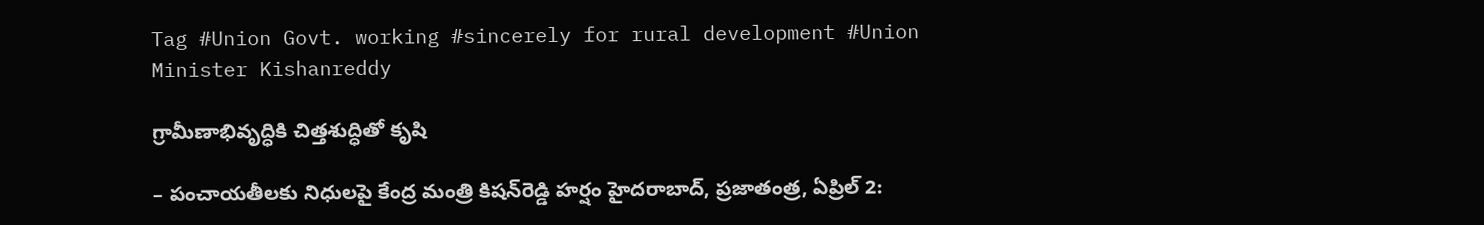Tag #Union Govt. working #sincerely for rural development #Union Minister Kishanreddy

గ్రామీణాభివృద్ధికి చిత్తశుద్ధితో కృషి

– పంచాయతీలకు నిధులపై కేంద్ర మంత్రి కిషన్‌రెడ్డి హర్షం హైదరాబాద్, ప్రజాతంత్ర, ఏప్రిల్ 2: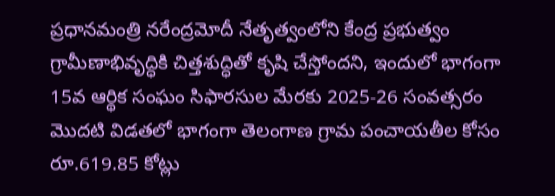ప్రధానమంత్రి నరేంద్రమోదీ నేతృత్వంలోని కేంద్ర ప్రభుత్వం గ్రామీణాభివృద్ధికి చిత్తశుద్ధితో కృషి చేస్తోందని, ఇందులో భాగంగా 15వ ఆర్థిక సంఘం సిఫారసుల మేరకు 2025-26 సంవత్సరం మొదటి విడతలో భాగంగా తెలంగాణ గ్రామ పంచాయతీల కోసం రూ.619.85 కోట్లు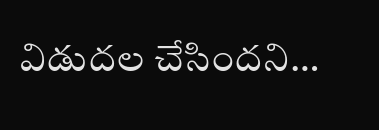విడుదల చేసిందని…